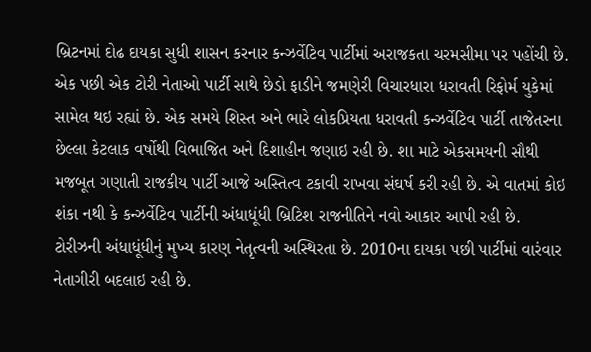બ્રિટનમાં દોઢ દાયકા સુધી શાસન કરનાર કન્ઝર્વેટિવ પાર્ટીમાં અરાજકતા ચરમસીમા પર પહોંચી છે. એક પછી એક ટોરી નેતાઓ પાર્ટી સાથે છેડો ફાડીને જમણેરી વિચારધારા ધરાવતી રિફોર્મ યુકેમાં સામેલ થઇ રહ્યાં છે. એક સમયે શિસ્ત અને ભારે લોકપ્રિયતા ધરાવતી કન્ઝર્વેટિવ પાર્ટી તાજેતરના છેલ્લા કેટલાક વર્ષોથી વિભાજિત અને દિશાહીન જણાઇ રહી છે. શા માટે એકસમયની સૌથી મજબૂત ગણાતી રાજકીય પાર્ટી આજે અસ્તિત્વ ટકાવી રાખવા સંઘર્ષ કરી રહી છે. એ વાતમાં કોઇ શંકા નથી કે કન્ઝર્વેટિવ પાર્ટીની અંધાધૂંધી બ્રિટિશ રાજનીતિને નવો આકાર આપી રહી છે.
ટોરીઝની અંધાધૂંધીનું મુખ્ય કારણ નેતૃત્વની અસ્થિરતા છે. 2010ના દાયકા પછી પાર્ટીમાં વારંવાર નેતાગીરી બદલાઇ રહી છે.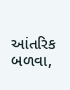આંતરિક બળવા,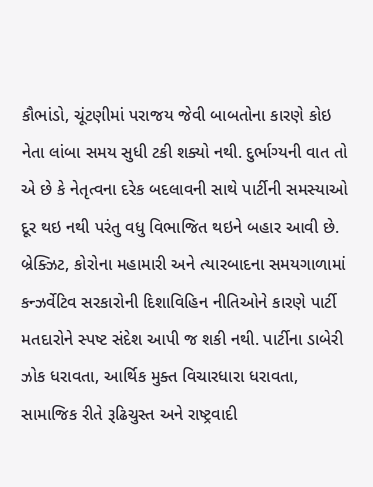કૌભાંડો, ચૂંટણીમાં પરાજય જેવી બાબતોના કારણે કોઇ નેતા લાંબા સમય સુધી ટકી શક્યો નથી. દુર્ભાગ્યની વાત તો એ છે કે નેતૃત્વના દરેક બદલાવની સાથે પાર્ટીની સમસ્યાઓ દૂર થઇ નથી પરંતુ વધુ વિભાજિત થઇને બહાર આવી છે. બ્રેક્ઝિટ, કોરોના મહામારી અને ત્યારબાદના સમયગાળામાં કન્ઝર્વેટિવ સરકારોની દિશાવિહિન નીતિઓને કારણે પાર્ટી મતદારોને સ્પષ્ટ સંદેશ આપી જ શકી નથી. પાર્ટીના ડાબેરી ઝોક ધરાવતા, આર્થિક મુક્ત વિચારધારા ધરાવતા, સામાજિક રીતે રૂઢિચુસ્ત અને રાષ્ટ્રવાદી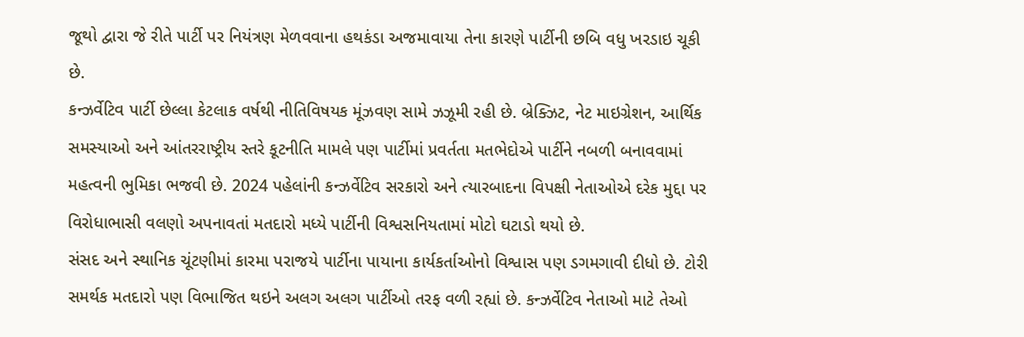જૂથો દ્વારા જે રીતે પાર્ટી પર નિયંત્રણ મેળવવાના હથકંડા અજમાવાયા તેના કારણે પાર્ટીની છબિ વધુ ખરડાઇ ચૂકી છે.
કન્ઝર્વેટિવ પાર્ટી છેલ્લા કેટલાક વર્ષથી નીતિવિષયક મૂંઝવણ સામે ઝઝૂમી રહી છે. બ્રેક્ઝિટ, નેટ માઇગ્રેશન, આર્થિક સમસ્યાઓ અને આંતરરાષ્ટ્રીય સ્તરે કૂટનીતિ મામલે પણ પાર્ટીમાં પ્રવર્તતા મતભેદોએ પાર્ટીને નબળી બનાવવામાં મહત્વની ભુમિકા ભજવી છે. 2024 પહેલાંની કન્ઝર્વેટિવ સરકારો અને ત્યારબાદના વિપક્ષી નેતાઓએ દરેક મુદ્દા પર વિરોધાભાસી વલણો અપનાવતાં મતદારો મધ્યે પાર્ટીની વિશ્વસનિયતામાં મોટો ઘટાડો થયો છે.
સંસદ અને સ્થાનિક ચૂંટણીમાં કારમા પરાજયે પાર્ટીના પાયાના કાર્યકર્તાઓનો વિશ્વાસ પણ ડગમગાવી દીધો છે. ટોરી સમર્થક મતદારો પણ વિભાજિત થઇને અલગ અલગ પાર્ટીઓ તરફ વળી રહ્યાં છે. કન્ઝર્વેટિવ નેતાઓ માટે તેઓ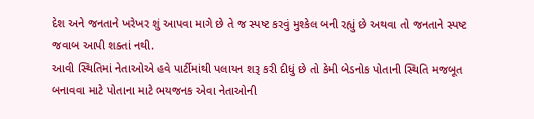દેશ અને જનતાને ખરેખર શું આપવા માગે છે તે જ સ્પષ્ટ કરવું મુશ્કેલ બની રહ્યું છે અથવા તો જનતાને સ્પષ્ટ જવાબ આપી શક્તાં નથી.
આવી સ્થિતિમાં નેતાઓએ હવે પાર્ટીમાંથી પલાયન શરૂ કરી દીધું છે તો કેમી બેડનોક પોતાની સ્થિતિ મજબૂત બનાવવા માટે પોતાના માટે ભયજનક એવા નેતાઓની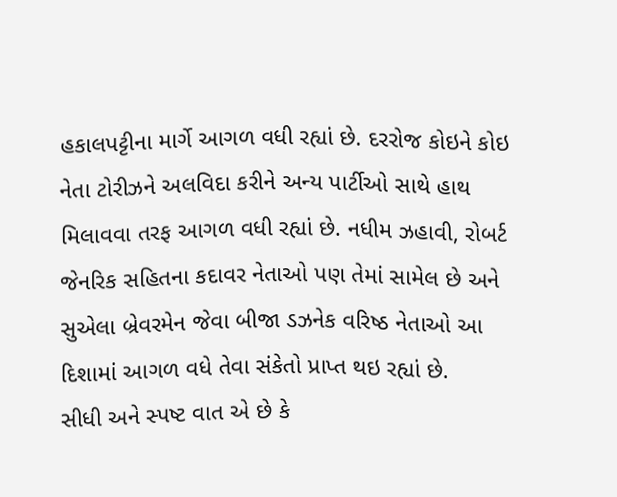હકાલપટ્ટીના માર્ગે આગળ વધી રહ્યાં છે. દરરોજ કોઇને કોઇ નેતા ટોરીઝને અલવિદા કરીને અન્ય પાર્ટીઓ સાથે હાથ મિલાવવા તરફ આગળ વધી રહ્યાં છે. નધીમ ઝહાવી, રોબર્ટ જેનરિક સહિતના કદાવર નેતાઓ પણ તેમાં સામેલ છે અને સુએલા બ્રેવરમેન જેવા બીજા ડઝનેક વરિષ્ઠ નેતાઓ આ દિશામાં આગળ વધે તેવા સંકેતો પ્રાપ્ત થઇ રહ્યાં છે.
સીધી અને સ્પષ્ટ વાત એ છે કે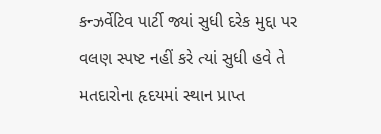કન્ઝર્વેટિવ પાર્ટી જ્યાં સુધી દરેક મુદ્દા પર વલણ સ્પષ્ટ નહીં કરે ત્યાં સુધી હવે તે મતદારોના હૃદયમાં સ્થાન પ્રાપ્ત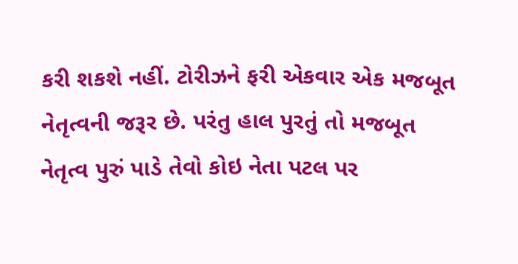કરી શકશે નહીં. ટોરીઝને ફરી એકવાર એક મજબૂત નેતૃત્વની જરૂર છે. પરંતુ હાલ પુરતું તો મજબૂત નેતૃત્વ પુરું પાડે તેવો કોઇ નેતા પટલ પર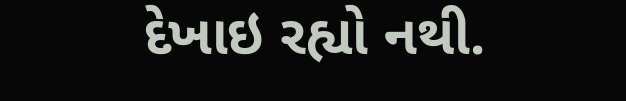દેખાઇ રહ્યો નથી.